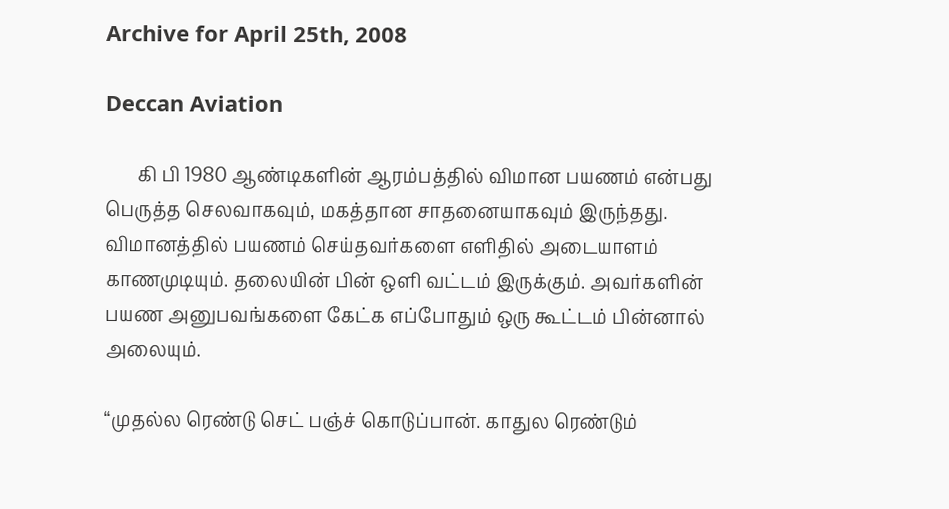Archive for April 25th, 2008

Deccan Aviation

       கி பி 1980 ஆண்டிகளின் ஆரம்பத்தில் விமான பயணம் என்பது பெருத்த செலவாகவும், மகத்தான சாதனையாகவும் இருந்தது.  விமானத்தில் பயணம் செய்தவர்களை எளிதில் அடையாளம் காணமுடியும். தலையின் பின் ஒளி வட்டம் இருக்கும். அவர்களின் பயண அனுபவங்களை கேட்க எப்போதும் ஒரு கூட்டம் பின்னால் அலையும்.

“முதல்ல ரெண்டு செட் பஞ்ச் கொடுப்பான். காதுல ரெண்டும்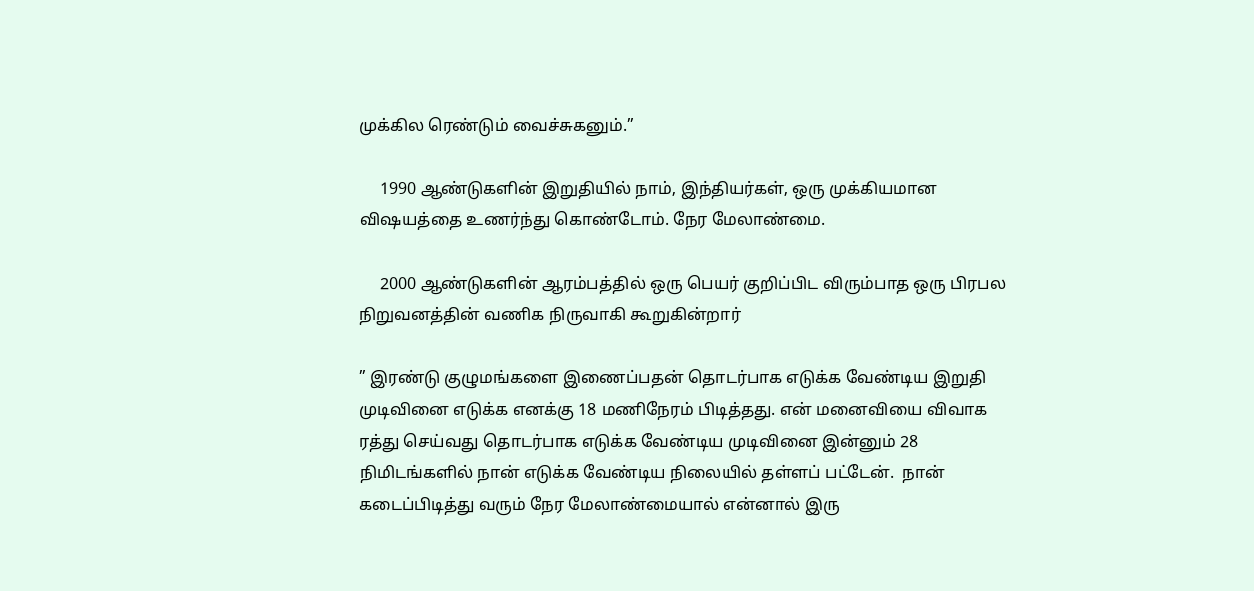முக்கில ரெண்டும் வைச்சுகனும்.”

     1990 ஆண்டுகளின் இறுதியில் நாம், இந்தியர்கள், ஒரு முக்கியமான விஷயத்தை உணர்ந்து கொண்டோம். நேர மேலாண்மை.

     2000 ஆண்டுகளின் ஆரம்பத்தில் ஒரு பெயர் குறிப்பிட விரும்பாத ஒரு பிரபல நிறுவனத்தின் வணிக நிருவாகி கூறுகின்றார்

” இரண்டு குழுமங்களை இணைப்பதன் தொடர்பாக எடுக்க வேண்டிய இறுதி முடிவினை எடுக்க எனக்கு 18 மணிநேரம் பிடித்தது. என் மனைவியை விவாக ரத்து செய்வது தொடர்பாக எடுக்க வேண்டிய முடிவினை இன்னும் 28 நிமிடங்களில் நான் எடுக்க வேண்டிய நிலையில் தள்ளப் பட்டேன்.  நான் கடைப்பிடித்து வரும் நேர மேலாண்மையால் என்னால் இரு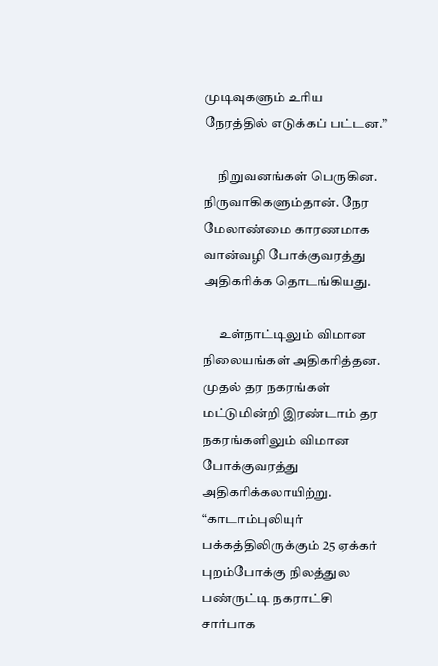முடிவுகளும் உரிய நேரத்தில் எடுக்கப் பட்டன.”

     நிறுவனங்கள் பெருகின. நிருவாகிகளும்தான். நேர மேலாண்மை காரணமாக  வான்வழி போக்குவரத்து அதிகரிக்க தொடங்கியது.

      உள்நாட்டிலும் விமான நிலையங்கள் அதிகரித்தன. முதல் தர நகரங்கள் மட்டுமின்றி இரண்டாம் தர நகரங்களிலும் விமான போக்குவரத்து அதிகரிக்கலாயிற்று.
“காடாம்புலியுர் பக்கத்திலிருக்கும் 25 ஏக்கர் புறம்போக்கு நிலத்துல பண்ருட்டி நகராட்சி சார்பாக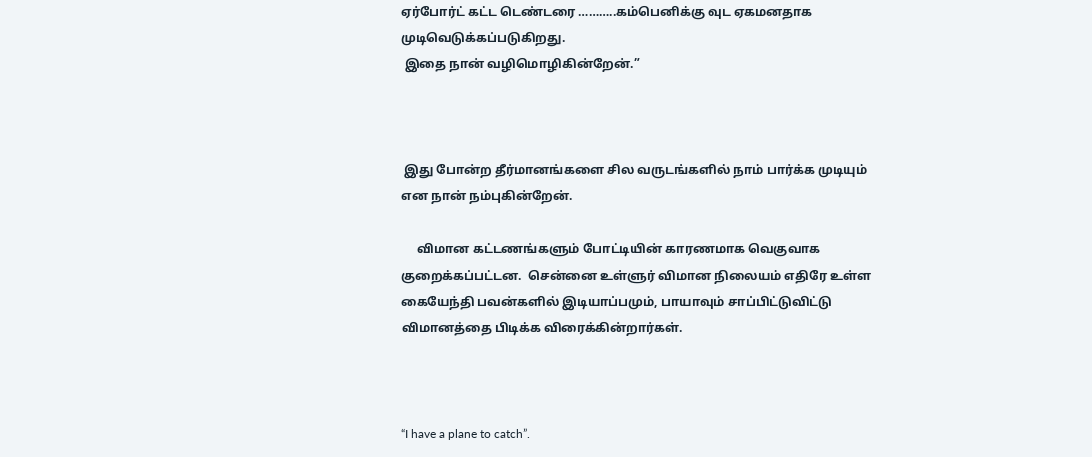ஏர்போர்ட் கட்ட டெண்டரை ………..கம்பெனிக்கு வுட ஏகமனதாக முடிவெடுக்கப்படுகிறது.
 இதை நான் வழிமொழிகின்றேன்.”



 இது போன்ற தீர்மானங்களை சில வருடங்களில் நாம் பார்க்க முடியும் என நான் நம்புகின்றேன்.

     விமான கட்டணங்களும் போட்டியின் காரணமாக வெகுவாக குறைக்கப்பட்டன.  சென்னை உள்ளுர் விமான நிலையம் எதிரே உள்ள கையேந்தி பவன்களில் இடியாப்பமும், பாயாவும் சாப்பிட்டுவிட்டு விமானத்தை பிடிக்க விரைக்கின்றார்கள்.



“I have a plane to catch”.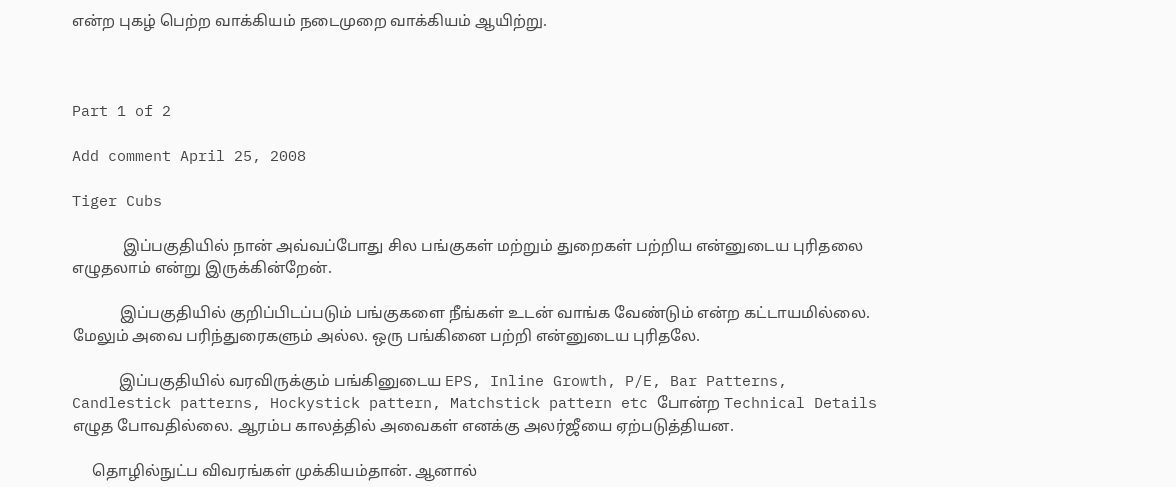என்ற புகழ் பெற்ற வாக்கியம் நடைமுறை வாக்கியம் ஆயிற்று.



Part 1 of 2

Add comment April 25, 2008

Tiger Cubs

             இப்பகுதியில் நான் அவ்வப்போது சில பங்குகள் மற்றும் துறைகள் பற்றிய என்னுடைய புரிதலை எழுதலாம் என்று இருக்கின்றேன்.

            இப்பகுதியில் குறிப்பிடப்படும் பங்குகளை நீங்கள் உடன் வாங்க வேண்டும் என்ற கட்டாயமில்லை.  மேலும் அவை பரிந்துரைகளும் அல்ல. ஒரு பங்கினை பற்றி என்னுடைய புரிதலே.

            இப்பகுதியில் வரவிருக்கும் பங்கினுடைய EPS, Inline Growth, P/E, Bar Patterns, Candlestick patterns, Hockystick pattern, Matchstick pattern etc போன்ற Technical Details எழுத போவதில்லை. ஆரம்ப காலத்தில் அவைகள் எனக்கு அலர்ஜீயை ஏற்படுத்தியன.

     தொழில்நுட்ப விவரங்கள் முக்கியம்தான். ஆனால்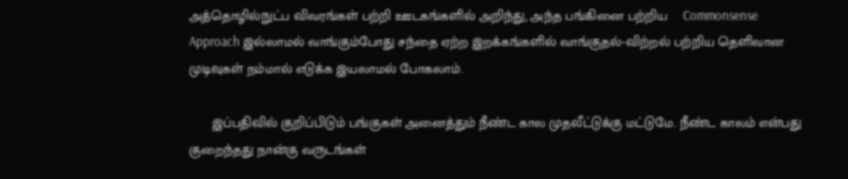அத்தொழில்நுட்ப விவரங்கள் பற்றி ஊடகங்களில் அறிந்து, அந்த பங்கினை பற்றிய    Commonsense Approach இல்லாமல் வாங்கும்போது சந்தை ஏற்ற இறக்கங்களில் வாங்குதல்-விற்றல் பற்றிய தெளிவான முடிவுகள் நம்மால் எடுக்க இயலாமல் போகலாம்.

      இப்பதிவில் குறிப்பிடும் பங்குகள் அனைத்தும் நீண்ட கால முதலீட்டுக்கு மட்டுமே. நீண்ட காலம் என்பது குறைந்தது நான்கு வருடங்கள்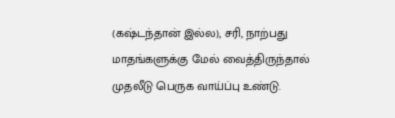(கஷ்டந்தான் இல்ல), சரி, நாற்பது மாதங்களுக்கு மேல் வைத்திருந்தால் முதலீடு பெருக வாய்ப்பு உண்டு.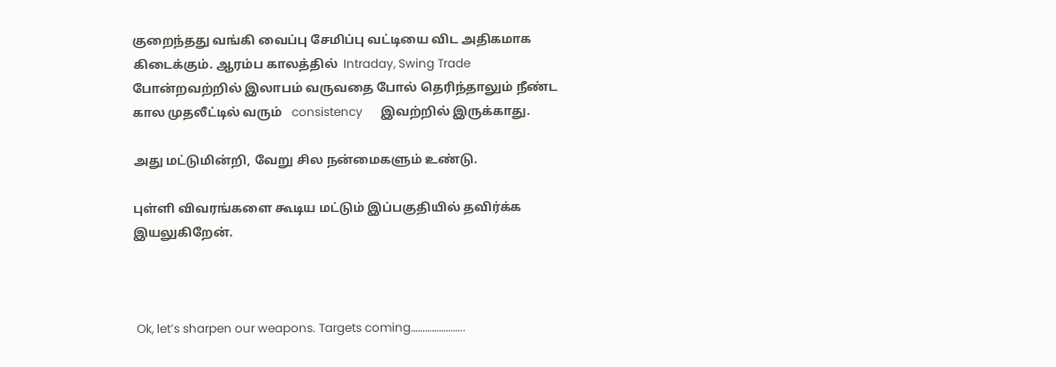குறைந்தது வங்கி வைப்பு சேமிப்பு வட்டியை விட அதிகமாக கிடைக்கும். ஆரம்ப காலத்தில்  Intraday, Swing Trade போன்றவற்றில் இலாபம் வருவதை போல் தெரிந்தாலும் நீண்ட கால முதலீட்டில் வரும்   consistency      இவற்றில் இருக்காது.

அது மட்டுமின்றி, வேறு சில நன்மைகளும் உண்டு.

புள்ளி விவரங்களை கூடிய மட்டும் இப்பகுதியில் தவிர்க்க இயலுகிறேன்.



 Ok, let’s sharpen our weapons. Targets coming…………………..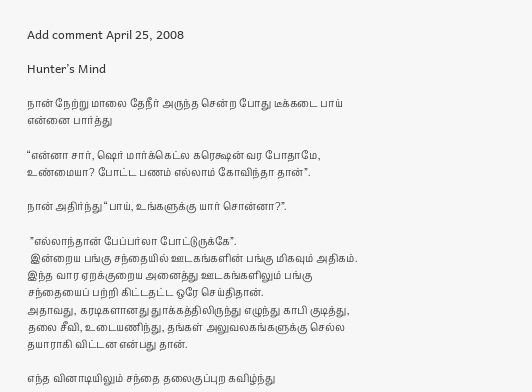Add comment April 25, 2008

Hunter’s Mind

நான் நேற்று மாலை தேநீர் அருந்த சென்ற போது டீக்கடை பாய் என்னை பார்த்து

“என்னா சார், ஷெர் மார்க்கெட்ல கரெக்ஷன் வர போதாமே, உண்மையா? போட்ட பணம் எல்லாம் கோவிந்தா தான்”.

நான் அதிர்ந்து “பாய், உங்களுக்கு யார் சொன்னா?”.

 ”எல்லாந்தான் பேப்பர்லா போட்டுருக்கே”.
 இன்றைய பங்கு சந்தையில் ஊடகங்களின் பங்கு மிகவும் அதிகம்.  இந்த வார ஏறக்குறைய அனைத்து ஊடகங்களிலும் பங்கு சந்தையைப் பற்றி கிட்டதட்ட ஒரே செய்திதான்.
அதாவது, கரடிகளானது துாக்கத்திலிருந்து எழுந்து காபி குடித்து, தலை சீவி, உடையணிந்து, தங்கள் அலுவலகங்களுக்கு செல்ல தயாராகி விட்டன என்பது தான்.

எந்த வினாடியிலும் சந்தை தலைகுப்புற கவிழ்ந்து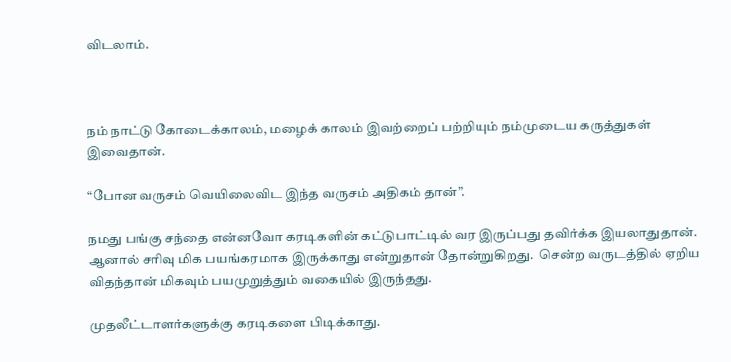விடலாம்.



நம் நாட்டு கோடைக்காலம், மழைக் காலம் இவற்றைப் பற்றியும் நம்முடைய கருத்துகள் இவைதான்.

“போன வருசம் வெயிலைவிட இந்த வருசம் அதிகம் தான்”.

நமது பங்கு சந்தை என்னவோ கரடிகளின் கட்டுபாட்டில் வர இருப்பது தவிர்க்க இயலாதுதான். ஆனால் சரிவு மிக பயங்கரமாக இருக்காது என்றுதான் தோன்றுகிறது.  சென்ற வருடத்தில் ஏறிய விதந்தான் மிகவும் பயமுறுத்தும் வகையில் இருந்தது.

முதலீட்டாளர்களுக்கு கரடிகளை பிடிக்காது.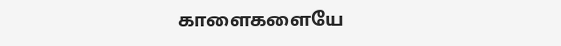காளைகளையே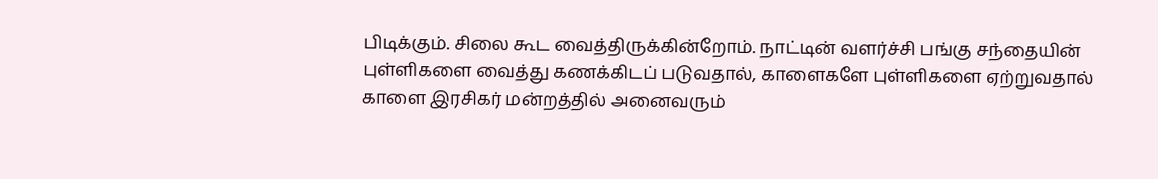பிடிக்கும். சிலை கூட வைத்திருக்கின்றோம். நாட்டின் வளர்ச்சி பங்கு சந்தையின் புள்ளிகளை வைத்து கணக்கிடப் படுவதால், காளைகளே புள்ளிகளை ஏற்றுவதால் காளை இரசிகர் மன்றத்தில் அனைவரும்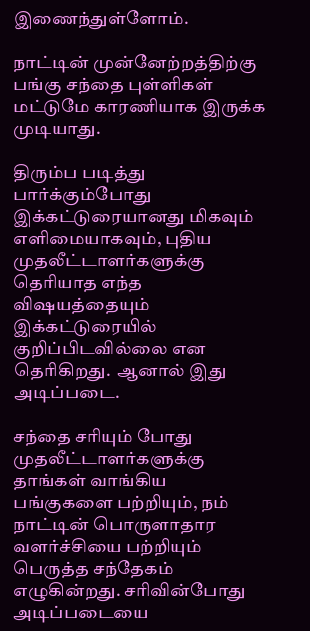இணைந்துள்ளோம்.

நாட்டின் முன்னேற்றத்திற்கு பங்கு சந்தை புள்ளிகள் மட்டுமே காரணியாக இருக்க முடியாது.

திரும்ப படித்து பார்க்கும்போது இக்கட்டுரையானது மிகவும் எளிமையாகவும், புதிய முதலீட்டாளர்களுக்கு தெரியாத எந்த விஷயத்தையும் இக்கட்டுரையில் குறிப்பிடவில்லை என தெரிகிறது.  ஆனால் இது அடிப்படை.

சந்தை சரியும் போது முதலீட்டாளர்களுக்கு தாங்கள் வாங்கிய பங்குகளை பற்றியும், நம் நாட்டின் பொருளாதார வளர்ச்சியை பற்றியும் பெருத்த சந்தேகம் எழுகின்றது. சரிவின்போது அடிப்படையை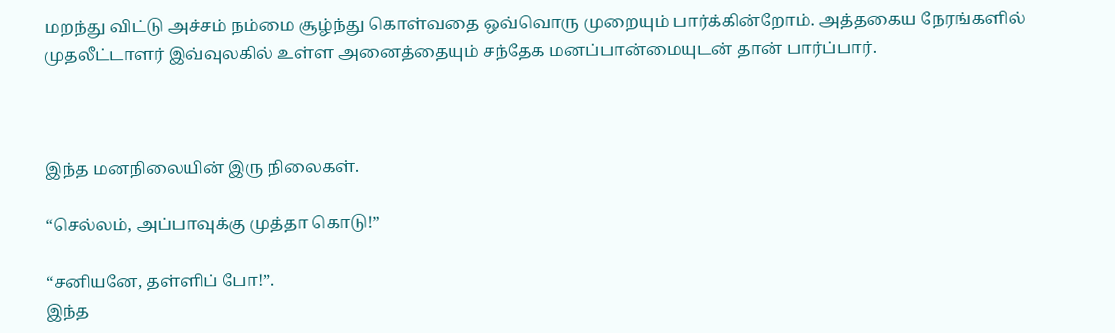மறந்து விட்டு அச்சம் நம்மை சூழ்ந்து கொள்வதை ஒவ்வொரு முறையும் பார்க்கின்றோம். அத்தகைய நேரங்களில் முதலீட்டாளர் இவ்வுலகில் உள்ள அனைத்தையும் சந்தேக மனப்பான்மையுடன் தான் பார்ப்பார்.



இந்த மனநிலையின் இரு நிலைகள்.

“செல்லம், அப்பாவுக்கு முத்தா கொடு!”

“சனியனே, தள்ளிப் போ!”.
இந்த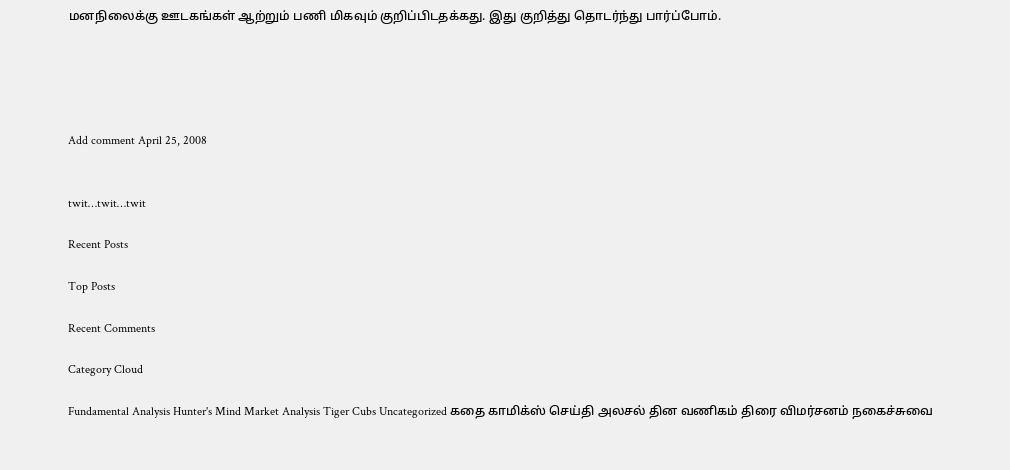மனநிலைக்கு ஊடகங்கள் ஆற்றும் பணி மிகவும் குறிப்பிடதக்கது. இது குறித்து தொடர்ந்து பார்ப்போம்.





Add comment April 25, 2008


twit…twit…twit

Recent Posts

Top Posts

Recent Comments

Category Cloud

Fundamental Analysis Hunter's Mind Market Analysis Tiger Cubs Uncategorized கதை காமிக்ஸ் செய்தி அலசல் தின வணிகம் திரை விமர்சனம் நகைச்சுவை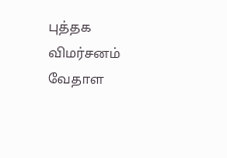புத்தக விமர்சனம் வேதாள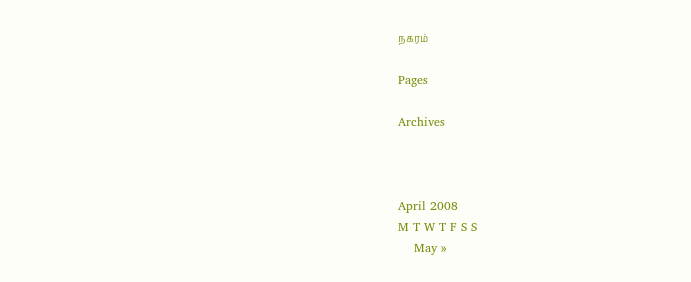நகரம்

Pages

Archives



April 2008
M T W T F S S
    May »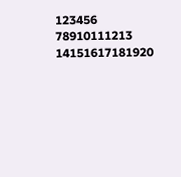123456
78910111213
14151617181920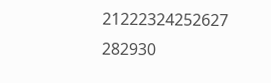21222324252627
282930